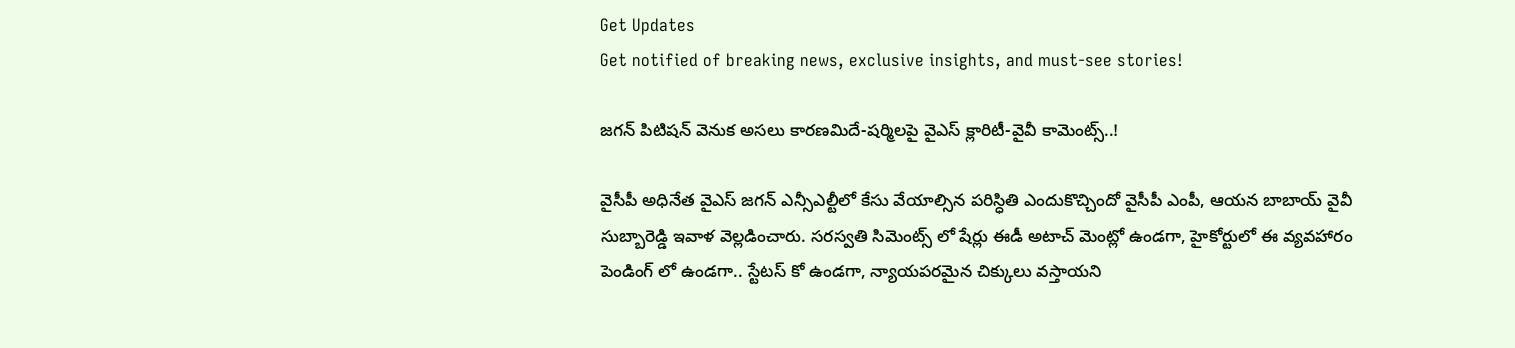Get Updates
Get notified of breaking news, exclusive insights, and must-see stories!

జగన్ పిటిషన్ వెనుక అసలు కారణమిదే-షర్మిలపై వైఎస్ క్లారిటీ-వైవీ కామెంట్స్..!

వైసీపీ అధినేత వైఎస్ జగన్ ఎన్సీఎల్టీలో కేసు వేయాల్సిన పరిస్ధితి ఎందుకొచ్చిందో వైసీపీ ఎంపీ, ఆయన బాబాయ్ వైవీ సుబ్బారెడ్డి ఇవాళ వెల్లడించారు. సరస్వతి సిమెంట్స్ లో షేర్లు ఈడీ అటాచ్ మెంట్లో ఉండగా, హైకోర్టులో ఈ వ్యవహారం పెండింగ్ లో ఉండగా.. స్టేటస్ కో ఉండగా, న్యాయపరమైన చిక్కులు వస్తాయని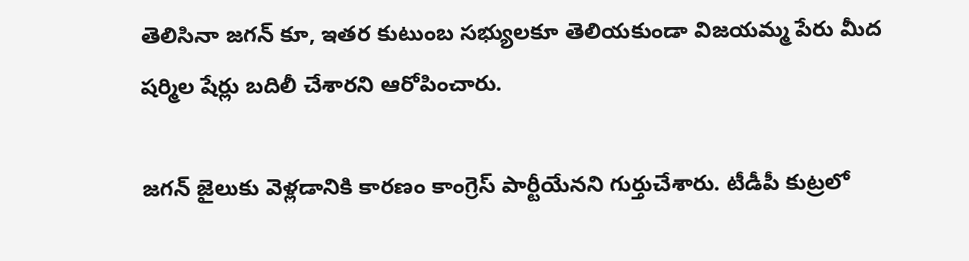తెలిసినా జగన్ కూ, ఇతర కుటుంబ సభ్యులకూ తెలియకుండా విజయమ్మ పేరు మీద షర్మిల షేర్లు బదిలీ చేశారని ఆరోపించారు.

జగన్ జైలుకు వెళ్లడానికి కారణం కాంగ్రెస్ పార్టీయేనని గుర్తుచేశారు. టీడీపీ కుట్రలో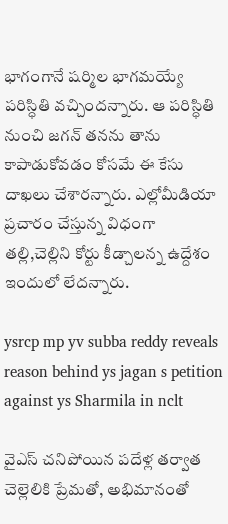భాగంగానే షర్మిల భాగమయ్యే పరిస్ధితి వచ్చిందన్నారు. ఆ పరిస్ధితి నుంచి జగన్ తనను తాను కాపాడుకోవడం కోసమే ఈ కేసు దాఖలు చేశారన్నారు. ఎల్లోమీడియా ప్రచారం చేస్తున్న విధంగా తల్లి,చెల్లిని కోర్టు కీడ్చాలన్న ఉద్దేశం ఇందులో లేదన్నారు.

ysrcp mp yv subba reddy reveals reason behind ys jagan s petition against ys Sharmila in nclt

వైఎస్ చనిపోయిన పదేళ్ల తర్వాత చెల్లెలికి ప్రేమతో, అభిమానంతో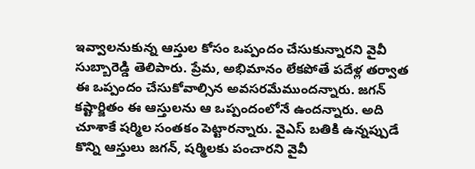ఇవ్వాలనుకున్న ఆస్తుల కోసం ఒప్పందం చేసుకున్నారని వైవీ సుబ్బారెడ్డి తెలిపారు. ప్రేమ, అభిమానం లేకపోతే పదేళ్ల తర్వాత ఈ ఒప్పందం చేసుకోవాల్సిన అవసరమేముందన్నారు. జగన్ కష్టార్జితం ఈ ఆస్తులను ఆ ఒప్పందంలోనే ఉందన్నారు. అది చూశాకే షర్మిల సంతకం పెట్టారన్నారు. వైఎస్ బతికి ఉన్నప్పుడే కొన్ని ఆస్తులు జగన్, షర్మిలకు పంచారని వైవీ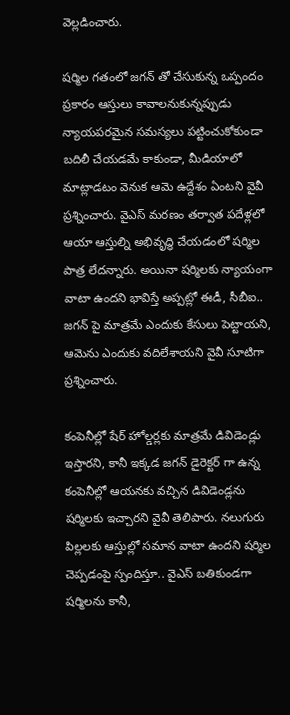వెల్లడించారు.

షర్మిల గతంలో జగన్ తో చేసుకున్న ఒప్పందం ప్రకారం ఆస్తులు కావాలనుకున్నప్పుడు న్యాయపరమైన సమస్యలు పట్టించుకోకుండా బదిలీ చేయడమే కాకుండా, మీడియాలో మాట్లాడటం వెనుక ఆమె ఉద్దేశం ఏంటని వైవీ ప్రశ్నించారు. వైఎస్ మరణం తర్వాత పదేళ్లలో ఆయా ఆస్తుల్ని అభివృద్ధి చేయడంలో షర్మిల పాత్ర లేదన్నారు. అయినా షర్మిలకు న్యాయంగా వాటా ఉందని భావిస్తే అప్పట్లో ఈడీ, సీబీఐ.. జగన్ పై మాత్రమే ఎందుకు కేసులు పెట్టాయని, ఆమెను ఎందుకు వదిలేశాయని వైవీ సూటిగా ప్రశ్నించారు.

కంపెనీల్లో షేర్ హోల్డర్లకు మాత్రమే డివిడెండ్లు ఇస్తారని, కానీ ఇక్కడ జగన్ డైరెక్టర్ గా ఉన్న కంపెనీల్లో ఆయనకు వచ్చిన డివిడెండ్లను షర్మిలకు ఇచ్చారని వైవీ తెలిపారు. నలుగురు పిల్లలకు ఆస్తుల్లో సమాన వాటా ఉందని షర్మిల చెప్పడంపై స్పందిస్తూ.. వైఎస్ బతికుండగా షర్మిలను కానీ,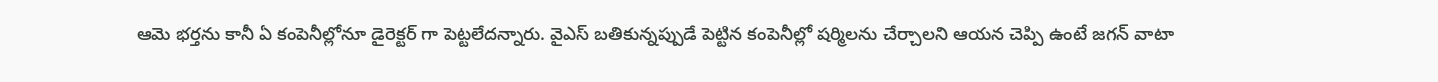ఆమె భర్తను కానీ ఏ కంపెనీల్లోనూ డైరెక్టర్ గా పెట్టలేదన్నారు. వైఎస్ బతికున్నప్పుడే పెట్టిన కంపెనీల్లో షర్మిలను చేర్చాలని ఆయన చెప్పి ఉంటే జగన్ వాటా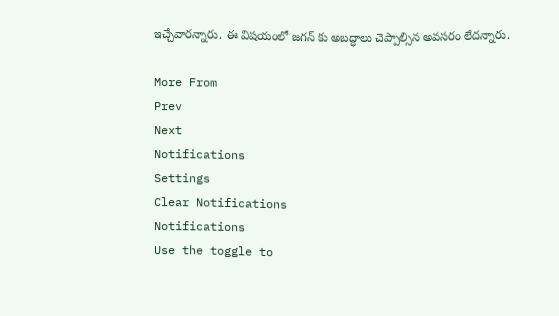ఇచ్చేవారన్నారు. ఈ విషయంలో జగన్ కు అబద్ధాలు చెప్పాల్సిన అవసరం లేదన్నారు.

More From
Prev
Next
Notifications
Settings
Clear Notifications
Notifications
Use the toggle to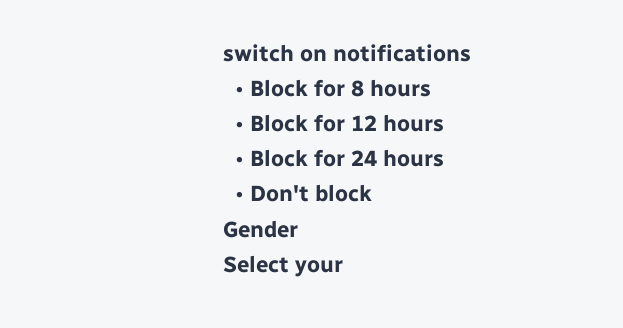switch on notifications
  • Block for 8 hours
  • Block for 12 hours
  • Block for 24 hours
  • Don't block
Gender
Select your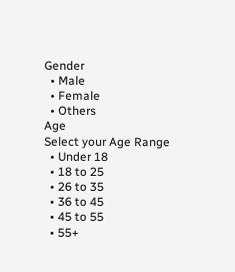Gender
  • Male
  • Female
  • Others
Age
Select your Age Range
  • Under 18
  • 18 to 25
  • 26 to 35
  • 36 to 45
  • 45 to 55
  • 55+